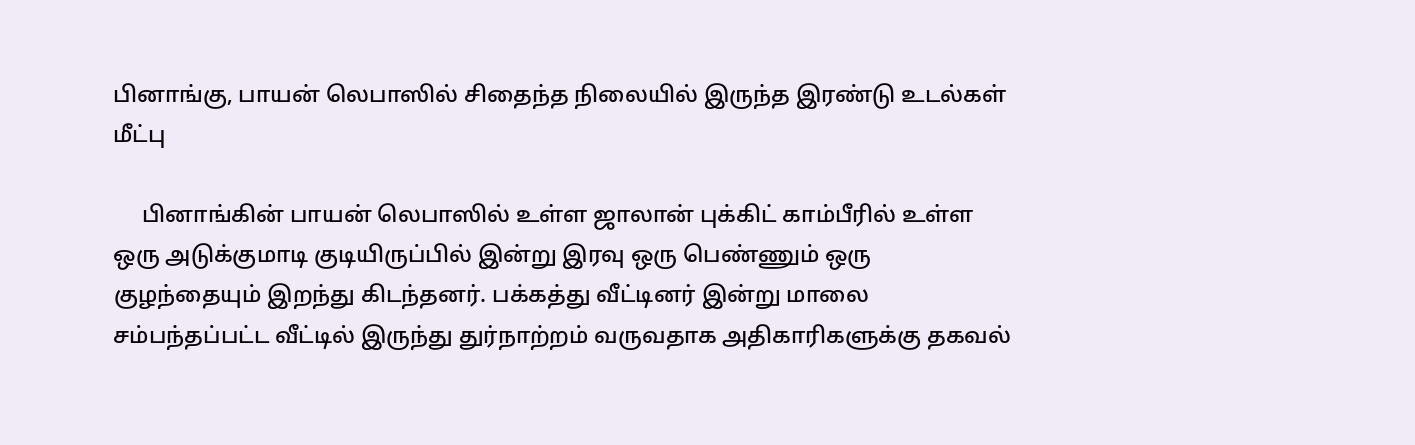பினாங்கு, பாயன் லெபாஸில் சிதைந்த நிலையில் இருந்த இரண்டு உடல்கள் மீட்பு

     பினாங்கின் பாயன் லெபாஸில் உள்ள ஜாலான் புக்கிட் காம்பீரில் உள்ள ஒரு அடுக்குமாடி குடியிருப்பில் இன்று இரவு ஒரு பெண்ணும் ஒரு குழந்தையும் இறந்து கிடந்தனர். பக்கத்து வீட்டினர் இன்று மாலை சம்பந்தப்பட்ட வீட்டில் இருந்து துர்நாற்றம் வருவதாக அதிகாரிகளுக்கு தகவல்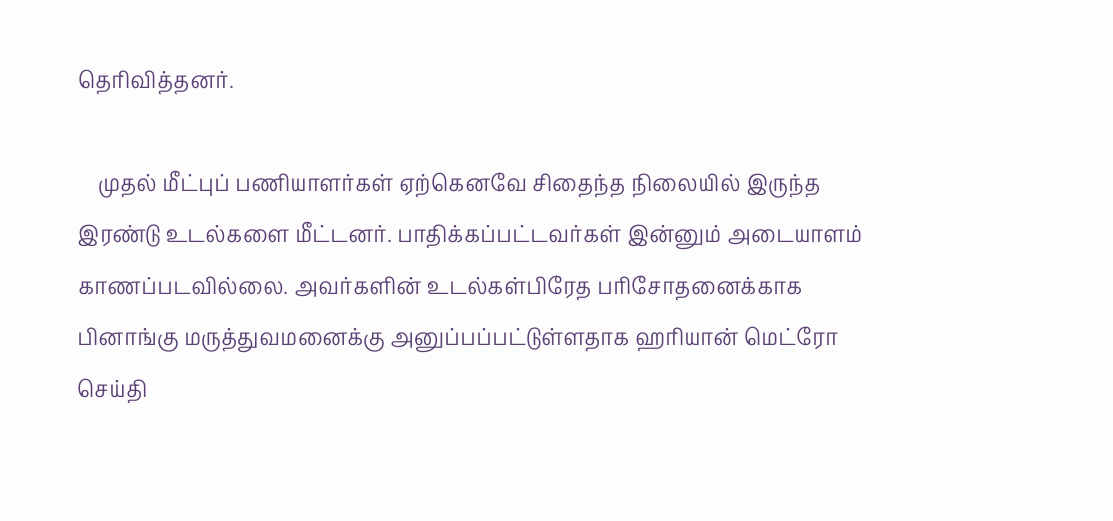தெரிவித்தனர்.

    முதல் மீட்புப் பணியாளர்கள் ஏற்கெனவே சிதைந்த நிலையில் இருந்த இரண்டு உடல்களை மீட்டனர். பாதிக்கப்பட்டவர்கள் இன்னும் அடையாளம் காணப்படவில்லை. அவர்களின் உடல்கள்பிரேத பரிசோதனைக்காக பினாங்கு மருத்துவமனைக்கு அனுப்பப்பட்டுள்ளதாக ஹரியான் மெட்ரோ செய்தி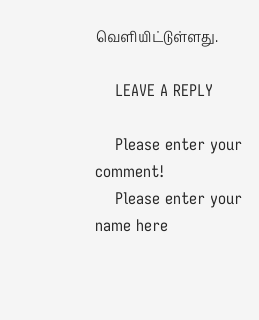வெளியிட்டுள்ளது.

    LEAVE A REPLY

    Please enter your comment!
    Please enter your name here